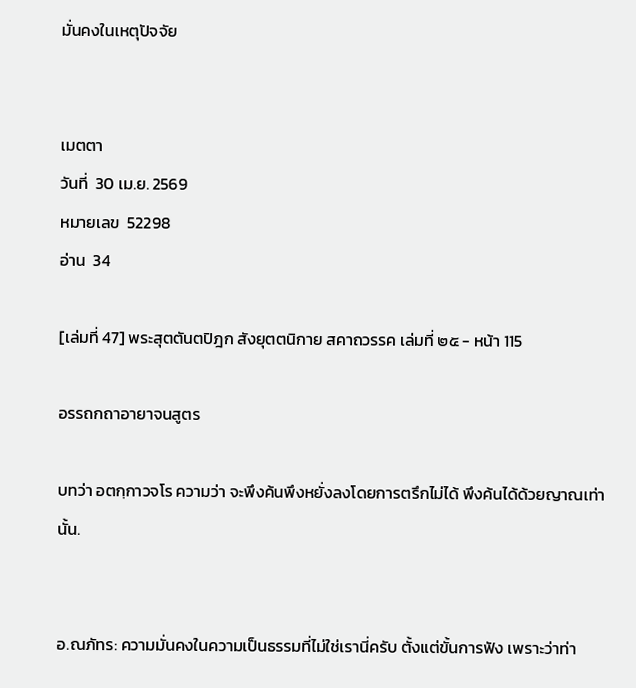มั่นคงในเหตุปัจจัย


เมตตา
วันที่  30 เม.ย. 2569
หมายเลข  52298
อ่าน  34

[เล่มที่ 47] พระสุตตันตปิฎก สังยุตตนิกาย สคาถวรรค เล่มที่ ๒๕ - หน้า 115

อรรถกถาอายาจนสูตร

บทว่า อตกฺกาวจโร ความว่า จะพึงค้นพึงหยั่งลงโดยการตรึกไม่ได้ พึงค้นได้ด้วยญาณเท่านั้น.


อ.ณภัทร: ความมั่นคงในความเป็นธรรมที่ไม่ใช่เรานี่ครับ ตั้งแต่ขั้นการฟัง เพราะว่าท่า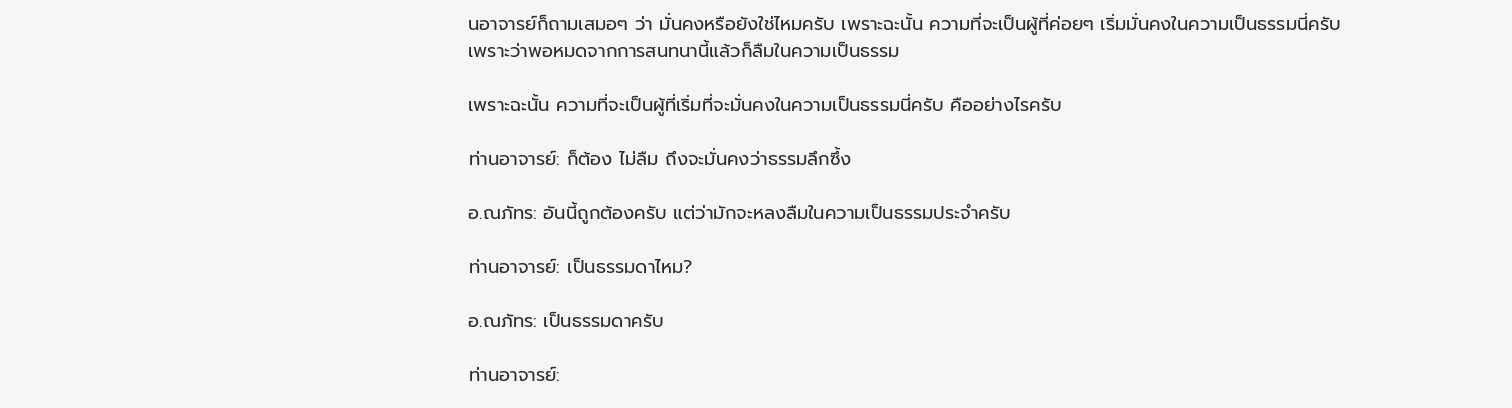นอาจารย์ก็ถามเสมอๆ ว่า มั่นคงหรือยังใช่ไหมครับ เพราะฉะนั้น ความที่จะเป็นผู้ที่ค่อยๆ เริ่มมั่นคงในความเป็นธรรมนี่ครับ เพราะว่าพอหมดจากการสนทนานี้แล้วก็ลืมในความเป็นธรรม

เพราะฉะนั้น ความที่จะเป็นผู้ที่เริ่มที่จะมั่นคงในความเป็นธรรมนี่ครับ คืออย่างไรครับ

ท่านอาจารย์: ก็ต้อง ไม่ลืม ถึงจะมั่นคงว่าธรรมลึกซึ้ง

อ.ณภัทร: อันนี้ถูกต้องครับ แต่ว่ามักจะหลงลืมในความเป็นธรรมประจำครับ

ท่านอาจารย์: เป็นธรรมดาไหม?

อ.ณภัทร: เป็นธรรมดาครับ

ท่านอาจารย์: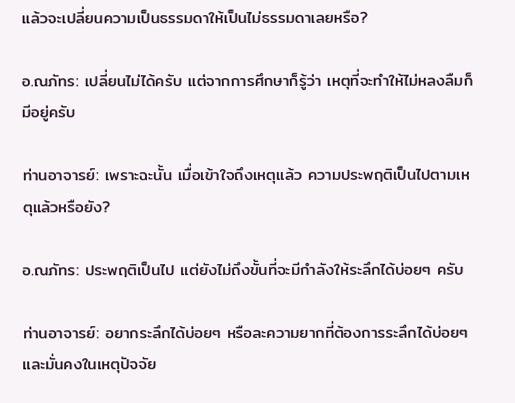แล้วจะเปลี่ยนความเป็นธรรมดาให้เป็นไม่ธรรมดาเลยหรือ?

อ.ณภัทร: เปลี่ยนไม่ได้ครับ แต่จากการศึกษาก็รู้ว่า เหตุที่จะทำให้ไม่หลงลืมก็มีอยู่ครับ

ท่านอาจารย์: เพราะฉะนั้น เมื่อเข้าใจถึงเหตุแล้ว ความประพฤติเป็นไปตามเหตุแล้วหรือยัง?

อ.ณภัทร: ประพฤติเป็นไป แต่ยังไม่ถึงขั้นที่จะมีกำลังให้ระลึกได้บ่อยๆ ครับ

ท่านอาจารย์: อยากระลึกได้บ่อยๆ หรือละความยากที่ต้องการระลึกได้บ่อยๆ และมั่นคงในเหตุปัจจัย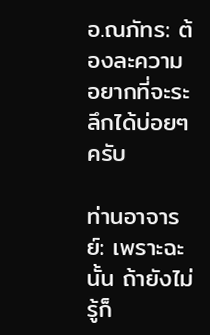อ.ณภัทร: ต้องละความอยากที่จะระลึกได้บ่อยๆ ครับ

ท่านอาจารย์: เพราะฉะนั้น ถ้ายังไม่รู้ก็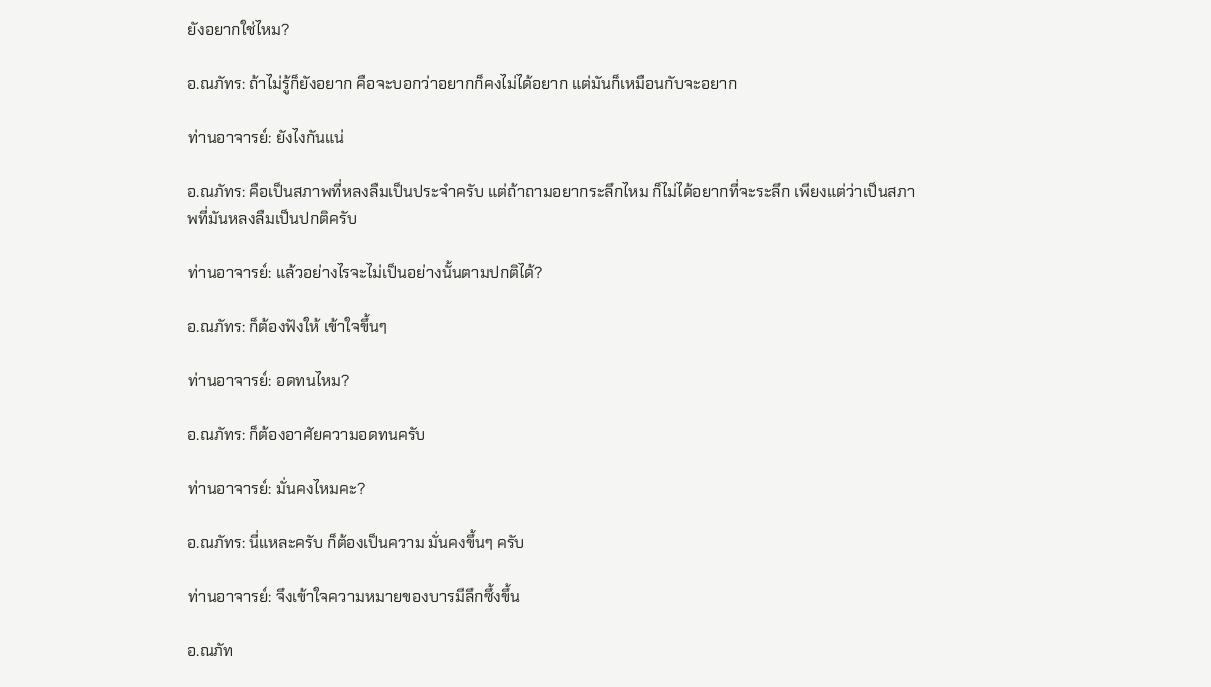ยังอยากใช่ไหม?

อ.ณภัทร: ถ้าไม่รู้ก็ยังอยาก คือจะบอกว่าอยากก็คงไม่ได้อยาก แต่มันก็เหมือนกับจะอยาก

ท่านอาจารย์: ยังไงกันแน่

อ.ณภัทร: คือเป็นสภาพที่หลงลืมเป็นประจำครับ แต่ถ้าถามอยากระลึกไหม ก็ไม่ได้อยากที่จะระลึก เพียงแต่ว่าเป็นสภาพที่มันหลงลืมเป็นปกติครับ

ท่านอาจารย์: แล้วอย่างไรจะไม่เป็นอย่างนั้นตามปกติได้?

อ.ณภัทร: ก็ต้องฟังให้ เข้าใจขึ้นๆ

ท่านอาจารย์: อดทนไหม?

อ.ณภัทร: ก็ต้องอาศัยความอดทนครับ

ท่านอาจารย์: มั่นคงไหมคะ?

อ.ณภัทร: นี่แหละครับ ก็ต้องเป็นความ มั่นคงขึ้นๆ ครับ

ท่านอาจารย์: จึงเข้าใจความหมายของบารมีลึกซึ้งขึ้น

อ.ณภัท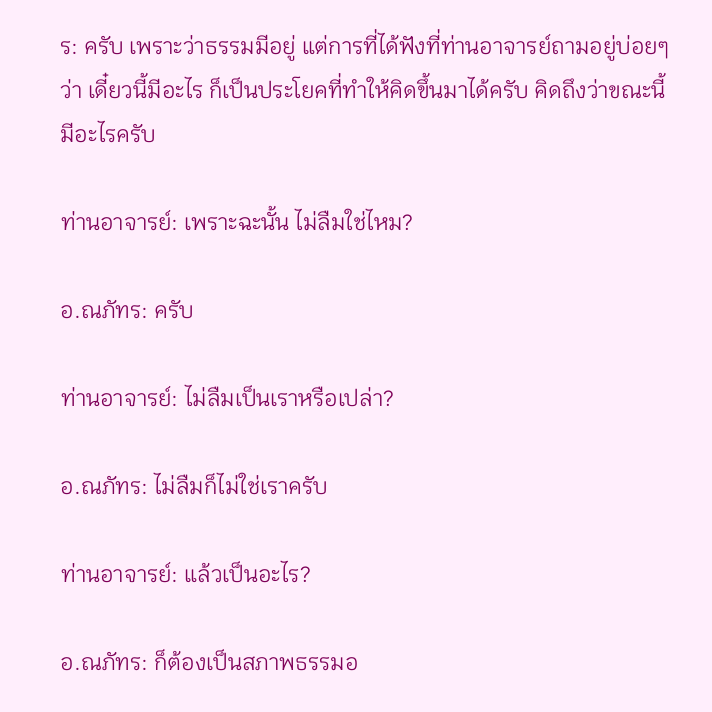ร: ครับ เพราะว่าธรรมมีอยู่ แต่การที่ได้ฟังที่ท่านอาจารย์ถามอยู่บ่อยๆ ว่า เดี๋ยวนี้มีอะไร ก็เป็นประโยคที่ทำให้คิดขึ้นมาได้ครับ คิดถึงว่าขณะนี้มีอะไรครับ

ท่านอาจารย์: เพราะฉะนั้น ไม่ลืมใช่ไหม?

อ.ณภัทร: ครับ

ท่านอาจารย์: ไม่ลืมเป็นเราหรือเปล่า?

อ.ณภัทร: ไม่ลืมก็ไม่ใช่เราครับ

ท่านอาจารย์: แล้วเป็นอะไร?

อ.ณภัทร: ก็ต้องเป็นสภาพธรรมอ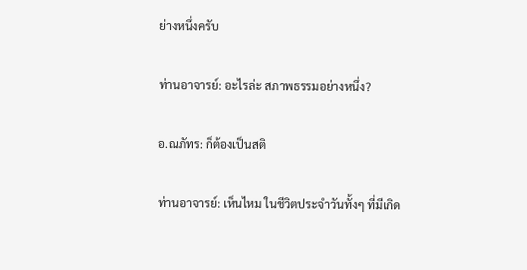ย่างหนึ่งครับ

ท่านอาจารย์: อะไรล่ะ สภาพธรรมอย่างหนึ่ง?

อ.ณภัทร: ก็ต้องเป็นสติ

ท่านอาจารย์: เห็นไหม ในชีวิตประจำวันทั้งๆ ที่มีเกิด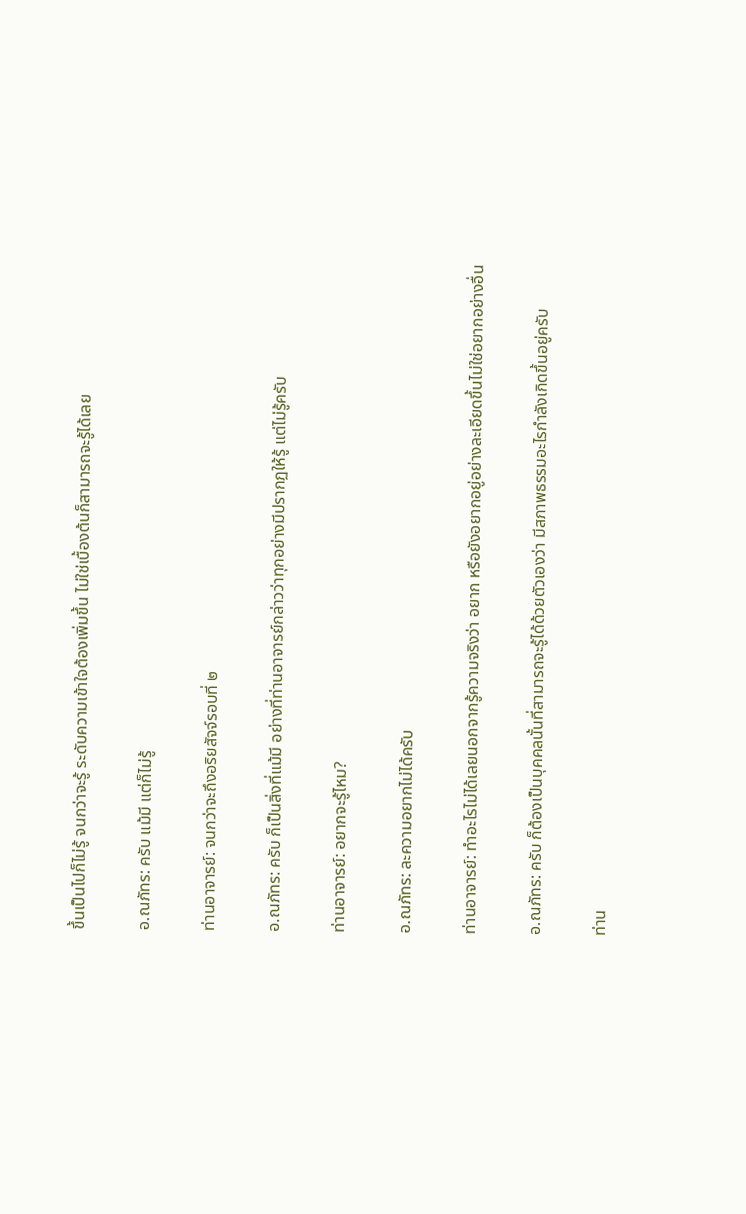ขึ้นเป็นไปก็ไม่รู้ จนกว่าจะรู้ ระดับความเข้าใจต้องเพิ่มขึ้น ไม่ใช่เบื้องต้นก็สามารถจะรู้ได้เลย

อ.ณภัทร: ครับ แม้มี แต่ก็ไม่รู้

ท่านอาจารย์: จนกว่าจะถึงอริยสัจจ์รอบที่ ๒

อ.ณภัทร: ครับ ก็เป็นสิ่งที่แม้มี อย่างที่ท่านอาจารย์กล่าวว่าทุกอย่างมีปรากฏให้รู้ แต่ไม่รู้ครับ

ท่านอาจารย์: อยากจะรู้ไหม?

อ.ณภัทร: ละความอยากไม่ได้ครับ

ท่านอาจารย์: ทำอะไรไม่ได้เลยนอกจากรู้ความจริงว่า อยาก หรือยังอยากอยู่อย่างละเอียดขึ้นไม่ใช่อยากอย่างอื่น

อ.ณภัทร: ครับ ก็ต้องเป็นบุคคลนั้นที่สามารถจะรู้ได้ด้วยตัวเองว่า มีสภาพธรรมอะไรกำลังเกิดขึ้นอยู่ครับ

ท่าน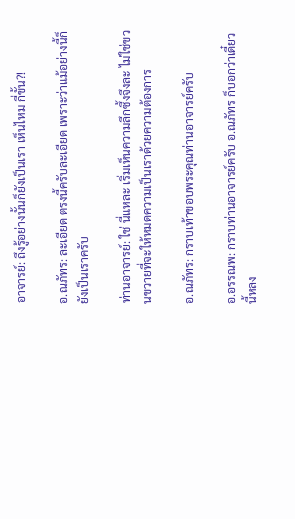อาจารย์: ถึงรู้อย่างนั้นก็ยังเป็นเรา เห็นไหม กี่ขั้น?!

อ.ณภัทร: ละเอียด ตรงนี้ครับละเอียด เพราะว่าแม้อย่างนี้ก็ยังเป็นเราครับ

ท่านอาจารย์: ใช่ นี่แหละ เริ่มเห็นความลึกซึ้งจึงละ ไม่ใช่ขวนขวายที่จะให้หมดความเป็นเราด้วยความต้องการ

อ.ณภัทร: กราบเท้าขอบพระคุณท่านอาจารย์ครับ

อ.อรรณพ: กราบท่านอาจารย์ครับ อ.ณภัทร ก็บอกว่าเดี๋ยวนี้หลง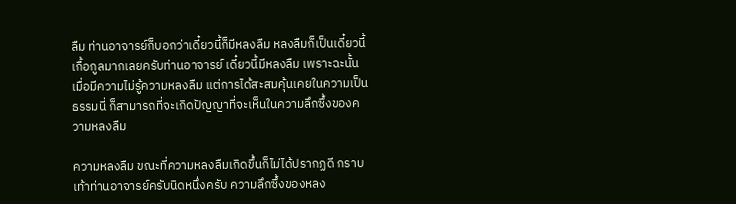ลืม ท่านอาจารย์ก็บอกว่าเดี๋ยวนี้ก็มีหลงลืม หลงลืมก็เป็นเดี๋ยวนี้ เกื้อกูลมากเลยครับท่านอาจารย์ เดี๋ยวนี้มีหลงลืม เพราะฉะนั้น เมื่อมีความไม่รู้ความหลงลืม แต่การได้สะสมคุ้นเคยในความเป็นธรรมนี่ ก็สามารถที่จะเกิดปัญญาที่จะเห็นในความลึกซึ้งของความหลงลืม

ความหลงลืม ขณะที่ความหลงลืมเกิดขึ้นก็ไม่ได้ปรากฏดี กราบเท้าท่านอาจารย์ครับนิดหนึ่งครับ ความลึกซึ้งของหลง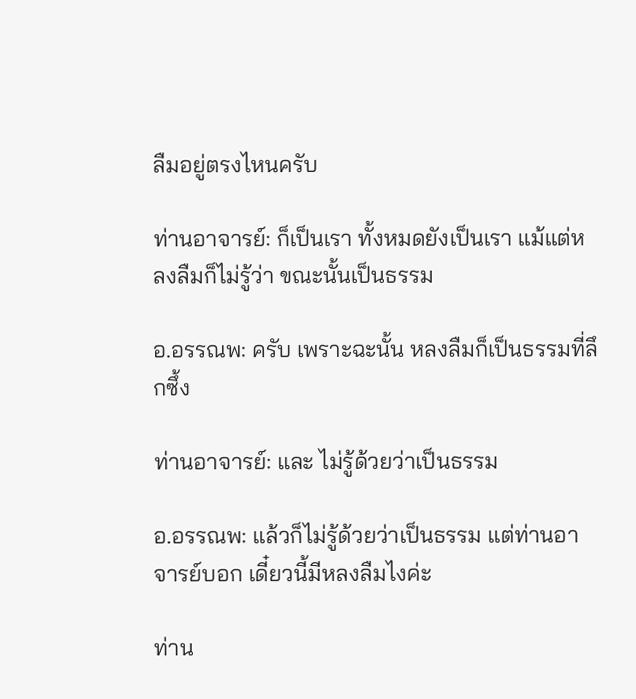ลืมอยู่ตรงไหนครับ

ท่านอาจารย์: ก็เป็นเรา ทั้งหมดยังเป็นเรา แม้แต่หลงลืมก็ไม่รู้ว่า ขณะนั้นเป็นธรรม

อ.อรรณพ: ครับ เพราะฉะนั้น หลงลืมก็เป็นธรรมที่ลึกซึ้ง

ท่านอาจารย์: และ ไม่รู้ด้วยว่าเป็นธรรม

อ.อรรณพ: แล้วก็ไม่รู้ด้วยว่าเป็นธรรม แต่ท่านอาจารย์บอก เดี๋ยวนี้มีหลงลืมไงค่ะ

ท่าน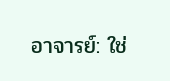อาจารย์: ใช่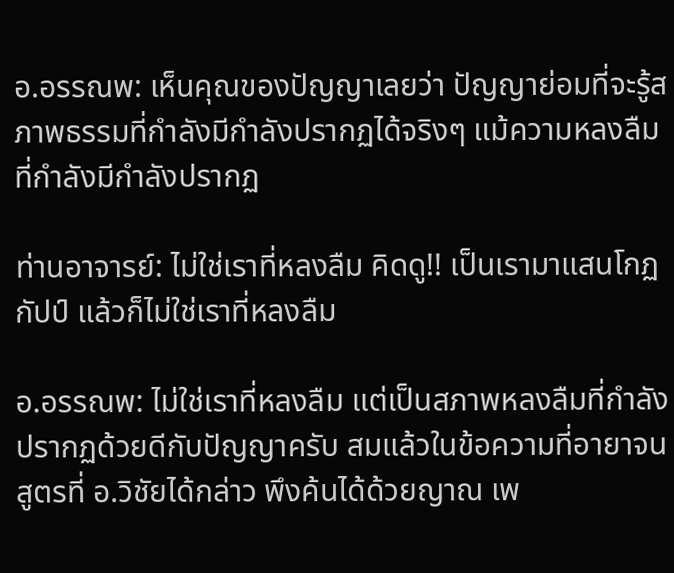อ.อรรณพ: เห็นคุณของปัญญาเลยว่า ปัญญาย่อมที่จะรู้สภาพธรรมที่กำลังมีกำลังปรากฏได้จริงๆ แม้ความหลงลืมที่กำลังมีกำลังปรากฏ

ท่านอาจารย์: ไม่ใช่เราที่หลงลืม คิดดู!! เป็นเรามาแสนโกฏกัปป์ แล้วก็ไม่ใช่เราที่หลงลืม

อ.อรรณพ: ไม่ใช่เราที่หลงลืม แต่เป็นสภาพหลงลืมที่กำลังปรากฏด้วยดีกับปัญญาครับ สมแล้วในข้อความที่อายาจนสูตรที่ อ.วิชัยได้กล่าว พึงค้นได้ด้วยญาณ เพ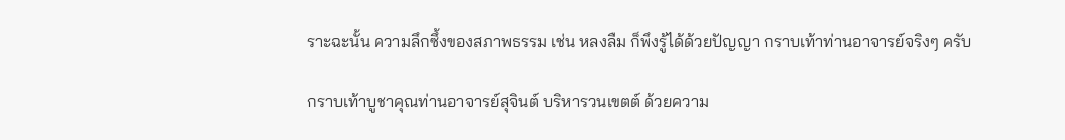ราะฉะนั้น ความลึกซึ้งของสภาพธรรม เช่น หลงลืม ก็พึงรู้ได้ด้วยปัญญา กราบเท้าท่านอาจารย์จริงๆ ครับ

กราบเท้าบูชาคุณท่านอาจารย์สุจินต์ บริหารวนเขตต์ ด้วยความ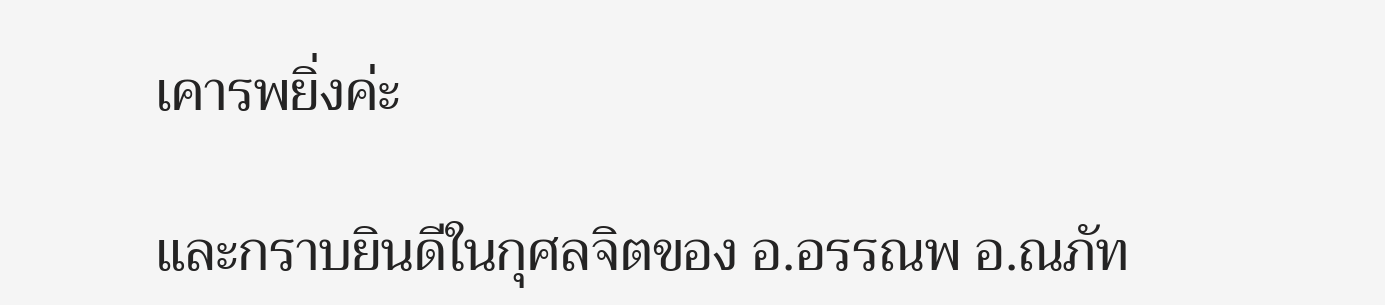เคารพยิ่งค่ะ

และกราบยินดีในกุศลจิตของ อ.อรรณพ อ.ณภัท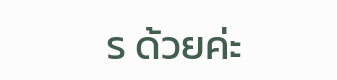ร ด้วยค่ะ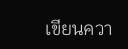เขียนควา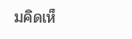มคิดเห็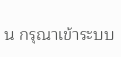น กรุณาเข้าระบบ